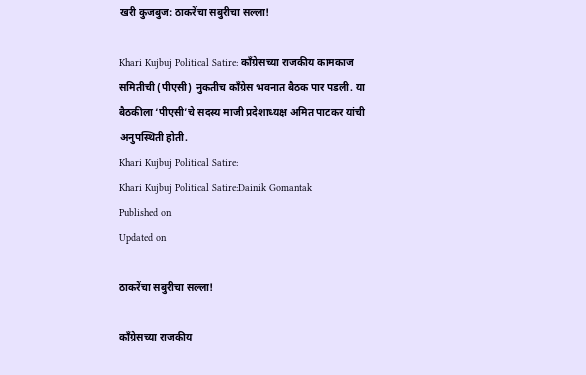खरी कुजबुज: ठाकरेंचा सबुरीचा सल्ला!

Khari Kujbuj Political Satire: काँग्रेसच्या राजकीय कामकाज समितीची (पीएसी) नुकतीच काँग्रेस भवनात बैठक पार पडली. या बैठकीला ‘पीएसी’चे सदस्य माजी प्रदेशाध्यक्ष अमित पाटकर यांची अनुपस्थिती होती.
Khari Kujbuj Political Satire:
Khari Kujbuj Political Satire:Dainik Gomantak
Published on
Updated on

ठाकरेंचा सबुरीचा सल्ला!

काँग्रेसच्या राजकीय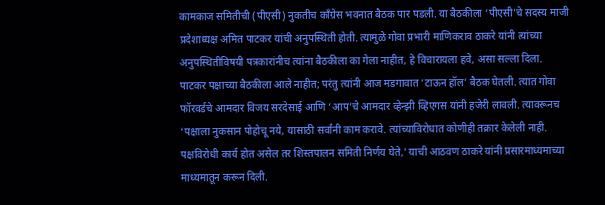कामकाज समितीची (पीएसी) नुकतीच काँग्रेस भवनात बैठक पार पडली. या बैठकीला ‘पीएसी’चे सदस्य माजी प्रदेशाध्यक्ष अमित पाटकर यांची अनुपस्थिती होती. त्यामुळे गोवा प्रभारी माणिकराव ठाकरे यांनी त्यांच्या अनुपस्थितीविषयी पत्रकारांनीच त्यांना बैठकीला का गेला नाहीत, हे विचारायला हवे, असा सल्ला दिला. पाटकर पक्षाच्या बैठकीला आले नाहीत; परंतु त्यांनी आज मडगावात ‘टाऊन हॉल’ बैठक घेतली. त्यात गोवा फॉरवर्डचे आमदार विजय सरदेसाई आणि ‘आप’चे आमदार व्हेन्झी व्हिएगस यांनी हजेरी लावली. त्यावरूनच ‘पक्षाला नुकसान पोहोचू नये, यासाठी सर्वांनी काम करावे. त्यांच्याविरोधात कोणीही तक्रार केलेली नाही. पक्षविरोधी कार्य होत असेल तर शिस्तपालन समिती निर्णय घेते,’ याची आठवण ठाकरे यांनी प्रसारमाध्यमाच्या माध्यमातून करून दिली.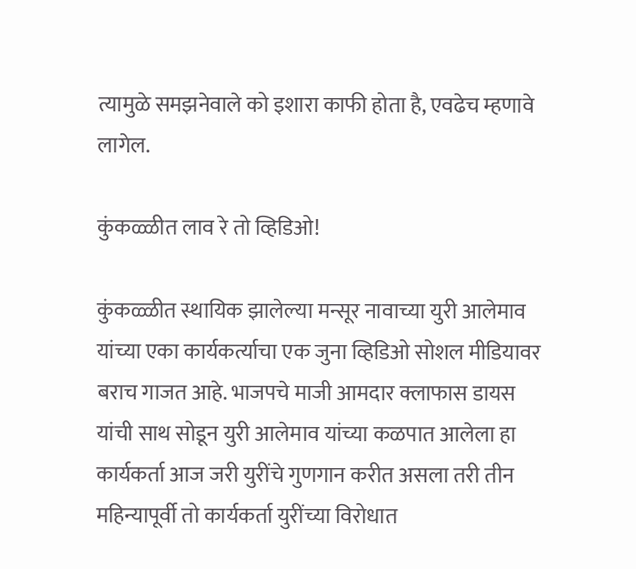त्यामुळे समझनेवाले को इशारा काफी होता है, एवढेच म्हणावे लागेल.

कुंकळ्ळीत लाव रे तो व्हिडिओ!

कुंकळ्ळीत स्थायिक झालेल्या मन्सूर नावाच्या युरी आलेमाव यांच्या एका कार्यकर्त्याचा एक जुना व्हिडिओ सोशल मीडियावर बराच गाजत आहे. भाजपचे माजी आमदार क्लाफास डायस यांची साथ सोडून युरी आलेमाव यांच्या कळपात आलेला हा कार्यकर्ता आज जरी युरींचे गुणगान करीत असला तरी तीन महिन्यापूर्वी तो कार्यकर्ता युरींच्या विरोधात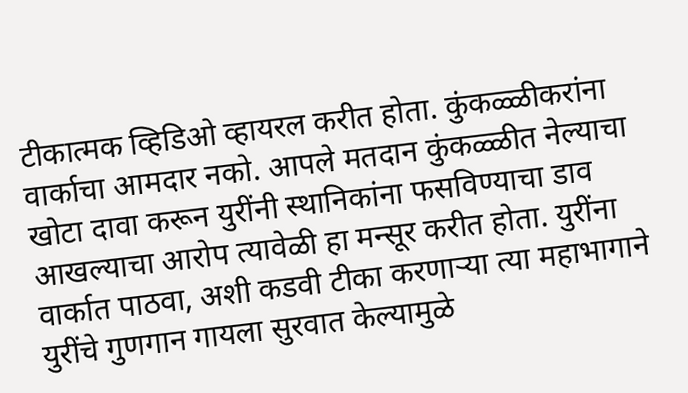टीकात्मक व्हिडिओ व्हायरल करीत होता. कुंकळ्ळीकरांना वार्काचा आमदार नको. आपले मतदान कुंकळ्ळीत नेल्याचा खोटा दावा करून युरींनी स्थानिकांना फसविण्याचा डाव आखल्याचा आरोप त्यावेळी हा मन्सूर करीत होता. युरींना वार्कात पाठवा, अशी कडवी टीका करणाऱ्या त्या महाभागाने युरींचे गुणगान गायला सुरवात केल्यामुळे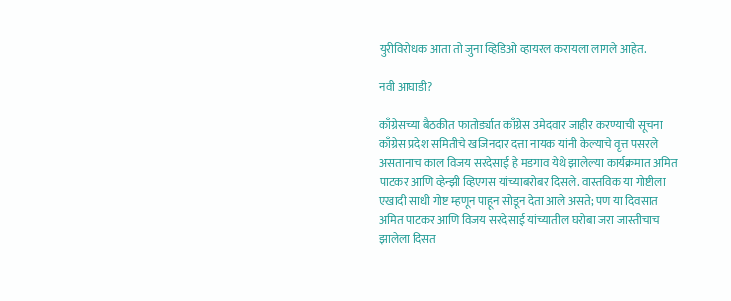युरीविरोधक आता तो जुना व्हिडिओ व्हायरल करायला लागले आहेत.

नवी आघाडी?

काँग्रेसच्या बैठकीत फातोर्ड्यात काँग्रेस उमेदवार जाहीर करण्याची सूचना काँग्रेस प्रदेश समितीचे खजिनदार दत्ता नायक यांनी केल्याचे वृत्त पसरले असतानाच काल विजय सरदेसाई हे मडगाव येथे झालेल्या कार्यक्रमात अमित पाटकर आणि व्हेन्झी व्हिएगस यांच्याबरोबर दिसले. वास्तविक या गोष्टीला एखादी साधी गोष्ट म्हणून पाहून सोडून देता आले असते; पण या दिवसात अमित पाटकर आणि विजय सरदेसाई यांच्यातील घरोबा जरा जास्तीचाच झालेला दिसत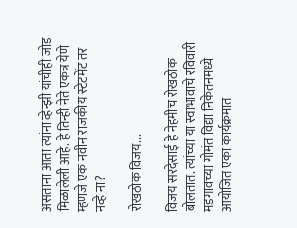असताना आता त्यांना व्हेन्झी यांचीही जोड मिळालेली आहे. हे तिन्ही नेते एकत्र येणे म्हणजे एक नवीन राजकीय स्टेटमेंट तर नव्हे ना?

रोखठोक विजय...

विजय सरदेसाई हे नेहमीच रोखठोक बोलतात. त्यांच्या या स्वाभावाचे रविवारी मडगावच्या गोमंत विद्या निकेतनमध्ये आयोजित एका कार्यक्रमात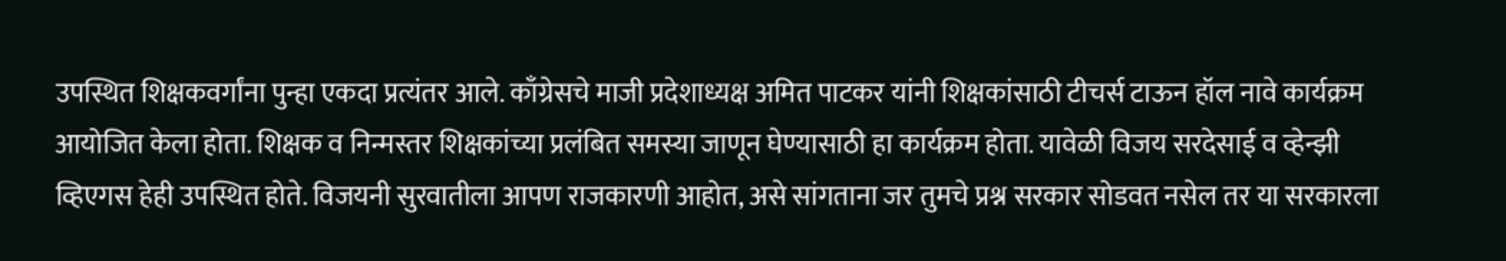उपस्थित शिक्षकवर्गांना पुन्हा एकदा प्रत्यंतर आले. काँग्रेसचे माजी प्रदेशाध्यक्ष अमित पाटकर यांनी शिक्षकांसाठी टीचर्स टाऊन हॉल नावे कार्यक्रम आयोजित केला होता. शिक्षक व निन्मस्तर शिक्षकांच्या प्रलंबित समस्या जाणून घेण्यासाठी हा कार्यक्रम होता. यावेळी विजय सरदेसाई व व्हेन्झी व्हिएगस हेही उपस्थित होते. विजयनी सुरवातीला आपण राजकारणी आहोत, असे सांगताना जर तुमचे प्रश्न सरकार सोडवत नसेल तर या सरकारला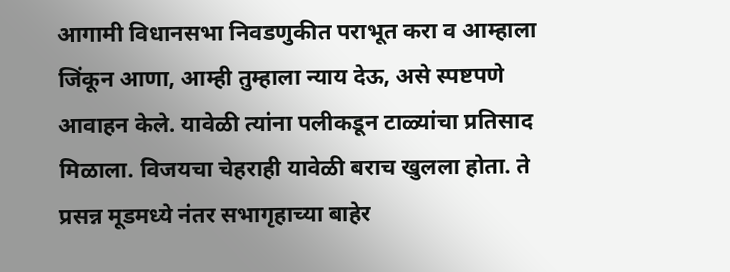आगामी विधानसभा निवडणुकीत पराभूत करा व आम्हाला जिंकून आणा, आम्ही तुम्हाला न्याय देऊ, असे स्पष्टपणे आवाहन केले. यावेळी त्यांना पलीकडून टाळ्यांचा प्रतिसाद मिळाला. विजयचा चेहराही यावेळी बराच खुलला होता. ते प्रसन्न मूडमध्ये नंतर सभागृहाच्या बाहेर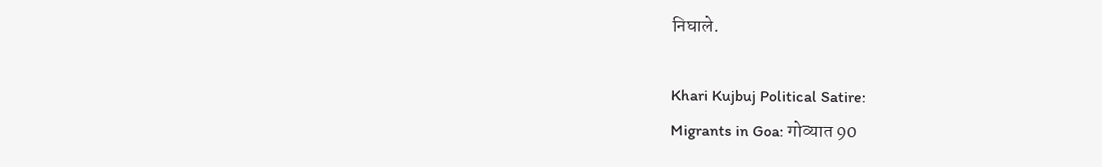निघाले.

Khari Kujbuj Political Satire:
Migrants in Goa: गोव्यात 90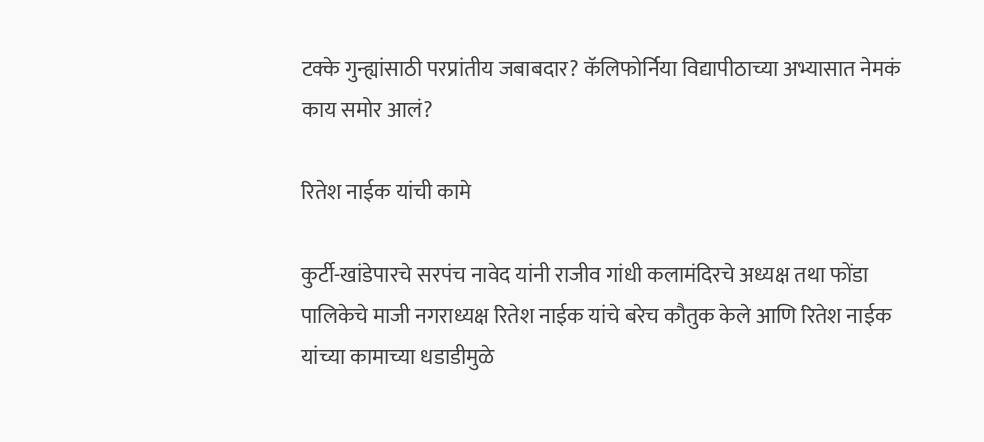टक्के गुन्ह्यांसाठी परप्रांतीय जबाबदार? कॅलिफोर्निया विद्यापीठाच्या अभ्यासात नेमकं काय समोर आलं?

रितेश नाईक यांची कामे

कुर्टी-खांडेपारचे सरपंच नावेद यांनी राजीव गांधी कलामंदिरचे अध्यक्ष तथा फोंडा पालिकेचे माजी नगराध्यक्ष रितेश नाईक यांचे बरेच कौतुक केले आणि रितेश नाईक यांच्या कामाच्या धडाडीमुळे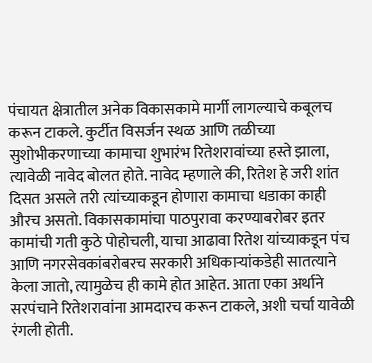पंचायत क्षेत्रातील अनेक विकासकामे मार्गी लागल्याचे कबूलच करून टाकले. कुर्टीत विसर्जन स्थळ आणि तळीच्या सुशोभीकरणाच्या कामाचा शुभारंभ रितेशरावांच्या हस्ते झाला, त्यावेळी नावेद बोलत होते. नावेद म्हणाले की, रितेश हे जरी शांत दिसत असले तरी त्यांच्याकडून होणारा कामाचा धडाका काही औरच असतो. विकासकामांचा पाठपुरावा करण्याबरोबर इतर कामांची गती कुठे पोहोचली, याचा आढावा रितेश यांच्याकडून पंच आणि नगरसेवकांबरोबरच सरकारी अधिकाऱ्यांकडेही सातत्याने केला जातो, त्यामुळेच ही कामे होत आहेत. आता एका अर्थाने सरपंचाने रितेशरावांना आमदारच करून टाकले, अशी चर्चा यावेळी रंगली होती.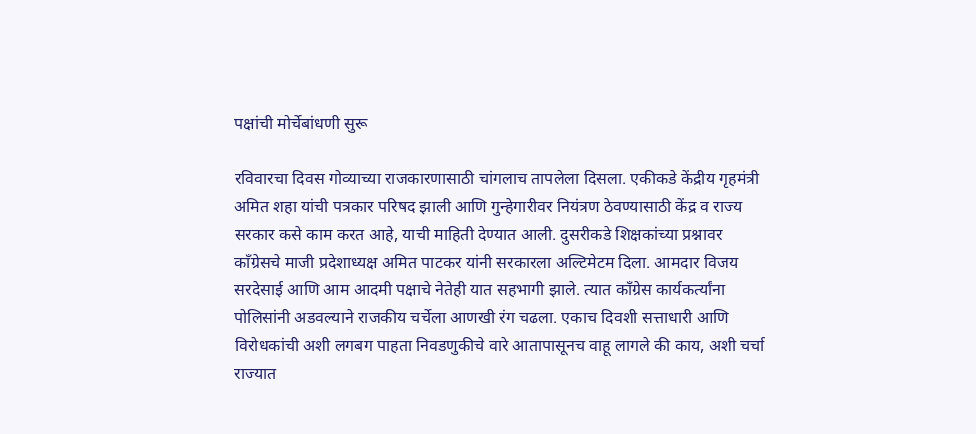पक्षांची मोर्चेबांधणी सुरू

रविवारचा दिवस गोव्याच्या राजकारणासाठी चांगलाच तापलेला दिसला. एकीकडे केंद्रीय गृहमंत्री अमित शहा यांची पत्रकार परिषद झाली आणि गुन्हेगारीवर नियंत्रण ठेवण्यासाठी केंद्र व राज्य सरकार कसे काम करत आहे, याची माहिती देण्यात आली. दुसरीकडे शिक्षकांच्या प्रश्नावर काँग्रेसचे माजी प्रदेशाध्यक्ष अमित पाटकर यांनी सरकारला अल्टिमेटम दिला. आमदार विजय सरदेसाई आणि आम आदमी पक्षाचे नेतेही यात सहभागी झाले. त्यात काँग्रेस कार्यकर्त्यांना पोलिसांनी अडवल्याने राजकीय चर्चेला आणखी रंग चढला. एकाच दिवशी सत्ताधारी आणि विरोधकांची अशी लगबग पाहता निवडणुकीचे वारे आतापासूनच वाहू लागले की काय, अशी चर्चा राज्यात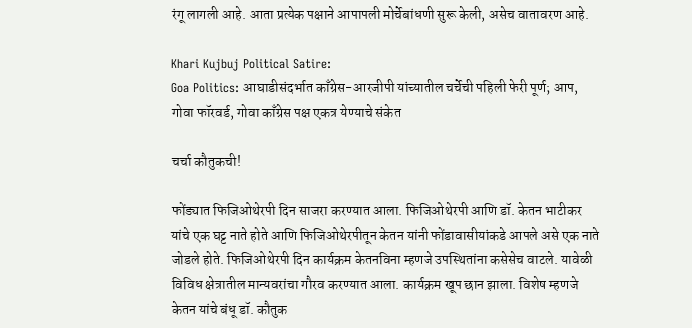रंगू लागली आहे. आता प्रत्येक पक्षाने आपापली मोर्चेबांधणी सुरू केली, असेच वातावरण आहे.

Khari Kujbuj Political Satire:
Goa Politics: आघाडीसंदर्भात काँग्रेस-आरजीपी यांच्यातील चर्चेची पहिली फेरी पूर्ण; आप, गोवा फॉरवर्ड, गोवा काँग्रेस पक्ष एकत्र येण्याचे संकेत

चर्चा कौतुकची!

फोंड्यात फिजिओथेरपी दिन साजरा करण्यात आला. फिजिओथेरपी आणि डॉ. केतन भाटीकर यांचे एक घट्ट नाते होते आणि फिजिओथेरपीतून केतन यांनी फोंडावासीयांकडे आपले असे एक नाते जोडले होते. फिजिओथेरपी दिन कार्यक्रम केतनविना म्हणजे उपस्थितांना कसेसेच वाटले. यावेळी विविध क्षेत्रातील मान्यवरांचा गौरव करण्यात आला. कार्यक्रम खूप छान झाला. विशेष म्हणजे केतन यांचे बंधू डॉ. कौतुक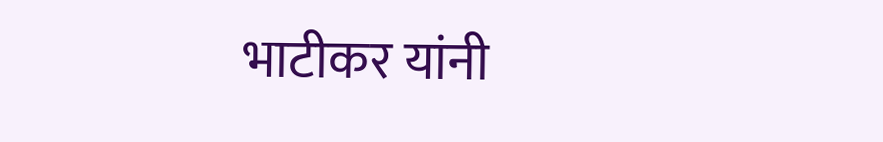भाटीकर यांनी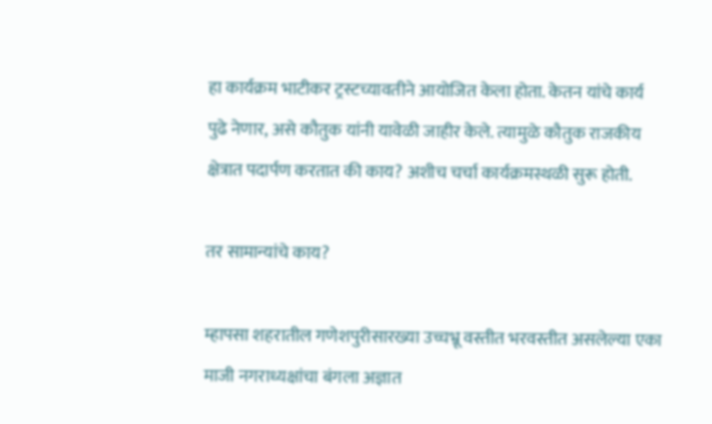हा कार्यक्रम भाटीकर ट्रस्टच्यावतीने आयोजित केला होता. केतन यांचे कार्य पुढे नेणार, असे कौतुक यांनी यावेळी जाहीर केले. त्यामुळे कौतुक राजकीय क्षेत्रात पदार्पण करतात की काय? अशीच चर्चा कार्यक्रमस्थळी सुरू होती.

तर सामान्यांचे काय?

म्हापसा शहरातील गणेशपुरीसारख्या उच्चभ्रू वस्तीत भरवस्तीत असलेल्या एका माजी नगराध्यक्षांचा बंगला अज्ञात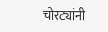चोरट्यांनी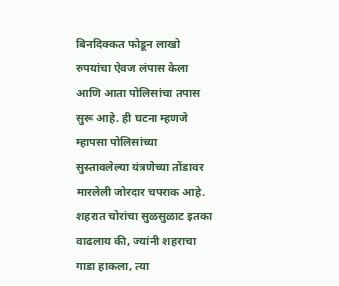बिनदिक्कत फोडून लाखो रुपयांचा ऐवज लंपास केला आणि आता पोलिसांचा तपास सुरू आहे. ही घटना म्हणजे म्हापसा पोलिसांच्या सुस्तावलेल्या यंत्रणेच्या तोंडावर मारलेली जोरदार चपराक आहे. शहरात चोरांचा सुळसुळाट इतका वाढलाय की, ज्यांनी शहराचा गाडा हाकला, त्या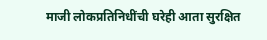माजी लोकप्रतिनिधींची घरेही आता सुरक्षित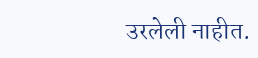उरलेली नाहीत.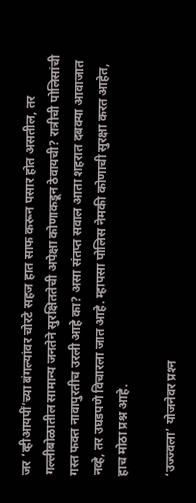जर ‘व्हीआयपीं’च्या बंगल्यांवर चोरटे सहज हात साफ करून पसार होत असतील, तर गल्लीबोळातील सामान्य जनतेने सुरक्षिततेची अपेक्षा कोणाकडून ठेवायची? रात्रीची पोलिसांची गस्त फक्त नावापुरतीच उरली आहे का? असा संतप्त सवाल आता शहरात दबक्या आवाजात नव्हे, तर उघडपणे विचारला जात आहे. म्हापसा पोलिस नेमकी कोणाची सुरक्षा करत आहेत, हाच मोठा प्रश्न आहे.

‘उज्ज्वला’ योजनेवर प्रश्‍न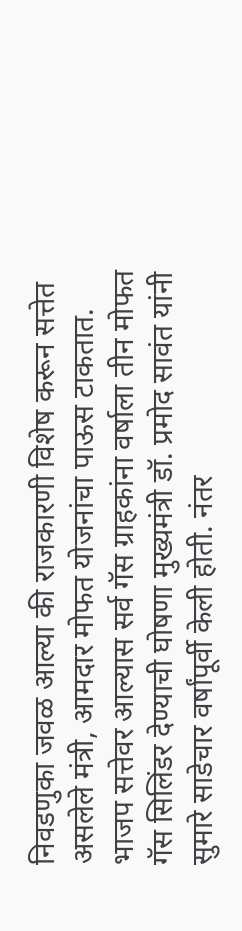निवडणुका जवळ आल्या की राजकारणी विशेष करून सत्तेत असलेले मंत्री, आमदार मोफत योजनांचा पाऊस टाकतात. भाजप सत्तेवर आल्यास सर्व गॅस ग्राहकांना वर्षाला तीन मोफत गॅस सिलिंडर देण्याची घोषणा मुख्यमंत्री डॉ. प्रमोद सावंत यांनी सुमारे साडेचार वर्षांपूर्वी केली होती. नंतर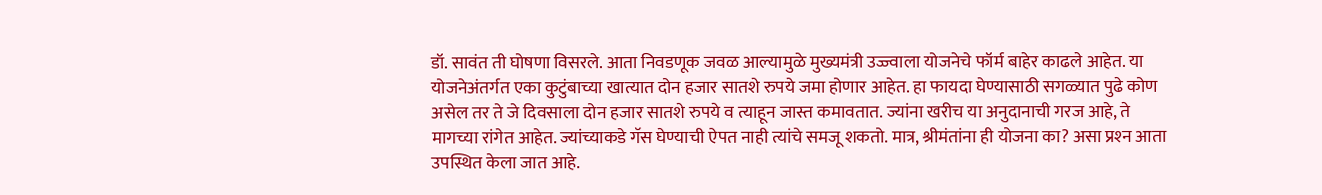डॉ. सावंत ती घोषणा विसरले. आता निवडणूक जवळ आल्यामुळे मुख्यमंत्री उज्ज्वाला योजनेचे फॉर्म बाहेर काढले आहेत. या योजनेअंतर्गत एका कुटुंबाच्या खात्यात दोन हजार सातशे रुपये जमा होणार आहेत. हा फायदा घेण्यासाठी सगळ्यात पुढे कोण असेल तर ते जे दिवसाला दोन हजार सातशे रुपये व त्याहून जास्त कमावतात. ज्यांना खरीच या अनुदानाची गरज आहे, ते मागच्या रांगेत आहेत. ज्यांच्याकडे गॅस घेण्याची ऐपत नाही त्यांचे समजू शकतो. मात्र, श्रीमंतांना ही योजना का? असा प्रश्‍न आता उपस्थित केला जात आहे.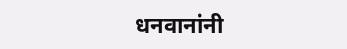धनवानांनी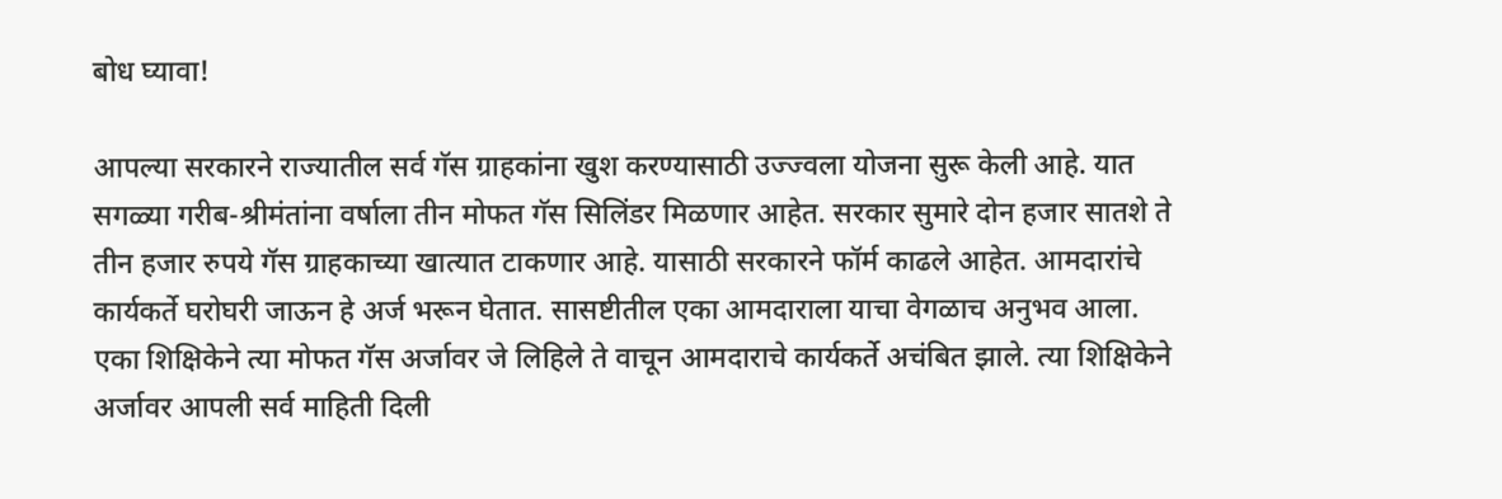बोध घ्यावा!

आपल्या सरकारने राज्यातील सर्व गॅस ग्राहकांना खुश करण्यासाठी उज्ज्वला योजना सुरू केली आहे. यात सगळ्या गरीब-श्रीमंतांना वर्षाला तीन मोफत गॅस सिलिंडर मिळणार आहेत. सरकार सुमारे दोन हजार सातशे ते तीन हजार रुपये गॅस ग्राहकाच्या खात्यात टाकणार आहे. यासाठी सरकारने फॉर्म काढले आहेत. आमदारांचे कार्यकर्ते घरोघरी जाऊन हे अर्ज भरून घेतात. सासष्टीतील एका आमदाराला याचा वेगळाच अनुभव आला. एका शिक्षिकेने त्या मोफत गॅस अर्जावर जे लिहिले ते वाचून आमदाराचे कार्यकर्ते अचंबित झाले. त्या शिक्षिकेने अर्जावर आपली सर्व माहिती दिली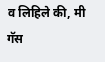व लिहिले की, मी गॅस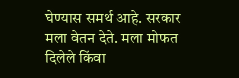घेण्यास समर्थ आहे. सरकार मला वेतन देते. मला मोफत दिलेले किंवा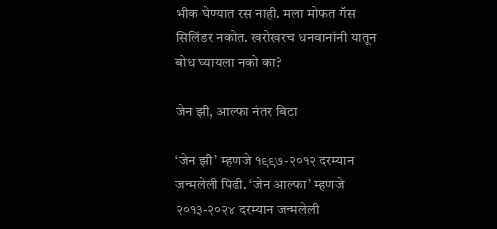भीक घेण्यात रस नाही. मला मोफत गॅस सिलिंडर नकोत. खरोखरच धनवानांनी यातून बोध घ्यायला नको का?

जेन झी, आल्फा नंतर बिटा

‘जेन झी’ म्हणजे १९९७-२०१२ दरम्यान जन्मलेली पिढी. ‘जेन आल्फा’ म्हणजे २०१३-२०२४ दरम्यान जन्मलेली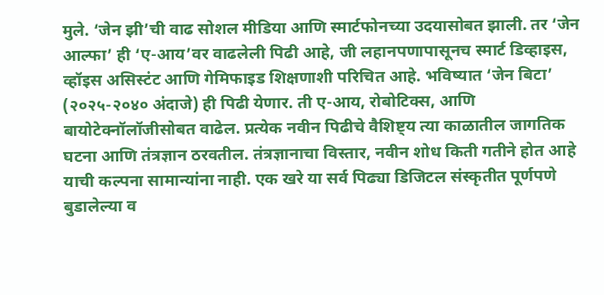मुले. ‘जेन झी’ची वाढ सोशल मीडिया आणि स्मार्टफोनच्या उदयासोबत झाली. तर ‘जेन आल्फा’ ही ‘ए-आय’वर वाढलेली पिढी आहे, जी लहानपणापासूनच स्मार्ट डिव्हाइस, व्हॉइस असिस्टंट आणि गेमिफाइड शिक्षणाशी परिचित आहे. भविष्यात ‘जेन बिटा’ (२०२५-२०४० अंदाजे) ही पिढी येणार. ती ए-आय, रोबोटिक्स, आणि बायोटेक्नॉलॉजीसोबत वाढेल. प्रत्येक नवीन पिढीचे वैशिष्ट्य त्या काळातील जागतिक घटना आणि तंत्रज्ञान ठरवतील. तंत्रज्ञानाचा विस्तार, नवीन शोध किती गतीने होत आहे याची कल्पना सामान्यांना नाही. एक खरे या सर्व पिढ्या डिजिटल संस्कृतीत पूर्णपणे बुडालेल्या व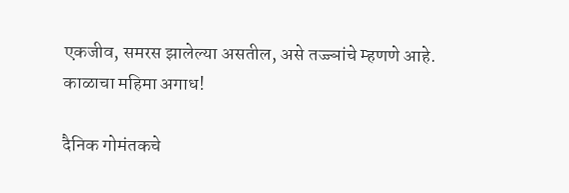एकजीव, समरस झालेल्या असतील, असे तज्ज्ञांचे म्हणणे आहे. काळाचा महिमा अगाध!

दैनिक गोमंतकचे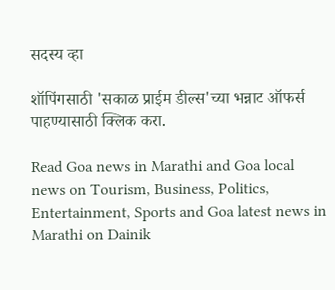सदस्य व्हा

शॉपिंगसाठी 'सकाळ प्राईम डील्स'च्या भन्नाट ऑफर्स पाहण्यासाठी क्लिक करा.

Read Goa news in Marathi and Goa local news on Tourism, Business, Politics, Entertainment, Sports and Goa latest news in Marathi on Dainik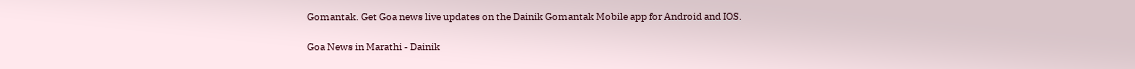Gomantak. Get Goa news live updates on the Dainik Gomantak Mobile app for Android and IOS.

Goa News in Marathi - Dainik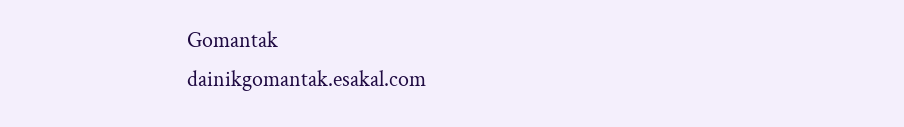Gomantak
dainikgomantak.esakal.com